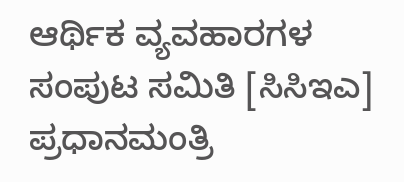ಆರ್ಥಿಕ ವ್ಯವಹಾರಗಳ ಸಂಪುಟ ಸಮಿತಿ [ಸಿಸಿಇಎ] ಪ್ರಧಾನಮಂತ್ರಿ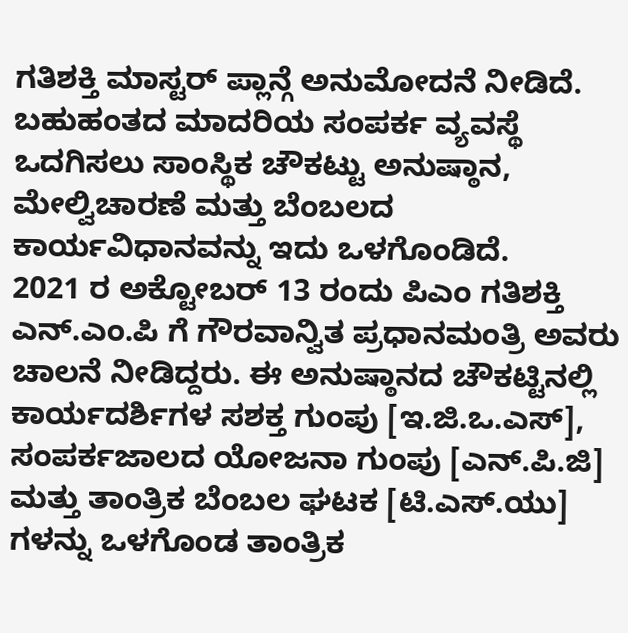ಗತಿಶಕ್ತಿ ಮಾಸ್ಟರ್ ಪ್ಲಾನ್ಗೆ ಅನುಮೋದನೆ ನೀಡಿದೆ. ಬಹುಹಂತದ ಮಾದರಿಯ ಸಂಪರ್ಕ ವ್ಯವಸ್ಥೆ ಒದಗಿಸಲು ಸಾಂಸ್ಥಿಕ ಚೌಕಟ್ಟು ಅನುಷ್ಠಾನ, ಮೇಲ್ವಿಚಾರಣೆ ಮತ್ತು ಬೆಂಬಲದ ಕಾರ್ಯವಿಧಾನವನ್ನು ಇದು ಒಳಗೊಂಡಿದೆ.
2021 ರ ಅಕ್ಟೋಬರ್ 13 ರಂದು ಪಿಎಂ ಗತಿಶಕ್ತಿ ಎನ್.ಎಂ.ಪಿ ಗೆ ಗೌರವಾನ್ವಿತ ಪ್ರಧಾನಮಂತ್ರಿ ಅವರು ಚಾಲನೆ ನೀಡಿದ್ದರು. ಈ ಅನುಷ್ಠಾನದ ಚೌಕಟ್ಟಿನಲ್ಲಿ ಕಾರ್ಯದರ್ಶಿಗಳ ಸಶಕ್ತ ಗುಂಪು [ಇ.ಜಿ.ಒ.ಎಸ್], ಸಂಪರ್ಕಜಾಲದ ಯೋಜನಾ ಗುಂಪು [ಎನ್.ಪಿ.ಜಿ] ಮತ್ತು ತಾಂತ್ರಿಕ ಬೆಂಬಲ ಘಟಕ [ಟಿ.ಎಸ್.ಯು] ಗಳನ್ನು ಒಳಗೊಂಡ ತಾಂತ್ರಿಕ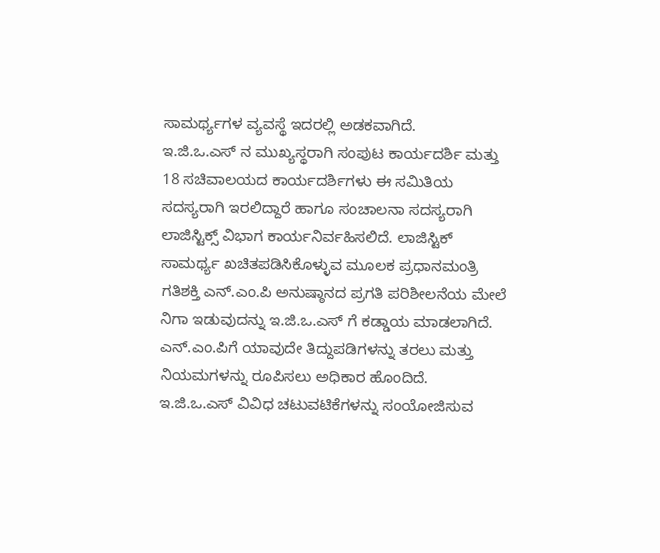ಸಾಮರ್ಥ್ಯಗಳ ವ್ಯವಸ್ಥೆ ಇದರಲ್ಲಿ ಅಡಕವಾಗಿದೆ.
ಇ.ಜಿ.ಒ.ಎಸ್ ನ ಮುಖ್ಯಸ್ಥರಾಗಿ ಸಂಪುಟ ಕಾರ್ಯದರ್ಶಿ ಮತ್ತು 18 ಸಚಿವಾಲಯದ ಕಾರ್ಯದರ್ಶಿಗಳು ಈ ಸಮಿತಿಯ ಸದಸ್ಯರಾಗಿ ಇರಲಿದ್ದಾರೆ ಹಾಗೂ ಸಂಚಾಲನಾ ಸದಸ್ಯರಾಗಿ ಲಾಜಿಸ್ಟಿಕ್ಸ್ ವಿಭಾಗ ಕಾರ್ಯನಿರ್ವಹಿಸಲಿದೆ. ಲಾಜಿಸ್ಟಿಕ್ ಸಾಮರ್ಥ್ಯ ಖಚಿತಪಡಿಸಿಕೊಳ್ಳುವ ಮೂಲಕ ಪ್ರಧಾನಮಂತ್ರಿ ಗತಿಶಕ್ತಿ ಎನ್.ಎಂ.ಪಿ ಅನುಷ್ಠಾನದ ಪ್ರಗತಿ ಪರಿಶೀಲನೆಯ ಮೇಲೆ ನಿಗಾ ಇಡುವುದನ್ನು ಇ.ಜಿ.ಒ.ಎಸ್ ಗೆ ಕಡ್ಡಾಯ ಮಾಡಲಾಗಿದೆ. ಎನ್.ಎಂ.ಪಿಗೆ ಯಾವುದೇ ತಿದ್ದುಪಡಿಗಳನ್ನು ತರಲು ಮತ್ತು ನಿಯಮಗಳನ್ನು ರೂಪಿಸಲು ಅಧಿಕಾರ ಹೊಂದಿದೆ.
ಇ.ಜಿ.ಒ.ಎಸ್ ವಿವಿಧ ಚಟುವಟಿಕೆಗಳನ್ನು ಸಂಯೋಜಿಸುವ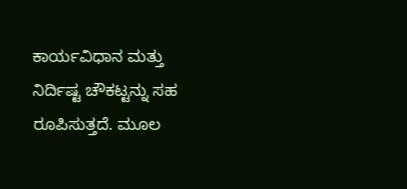ಕಾರ್ಯವಿಧಾನ ಮತ್ತು ನಿರ್ದಿಷ್ಟ ಚೌಕಟ್ಟನ್ನು ಸಹ ರೂಪಿಸುತ್ತದೆ. ಮೂಲ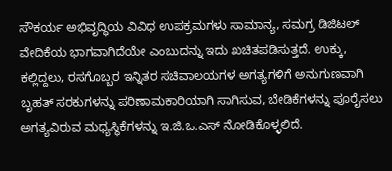ಸೌಕರ್ಯ ಅಭಿವೃದ್ಧಿಯ ವಿವಿಧ ಉಪಕ್ರಮಗಳು ಸಾಮಾನ್ಯ, ಸಮಗ್ರ ಡಿಜಿಟಲ್ ವೇದಿಕೆಯ ಭಾಗವಾಗಿದೆಯೇ ಎಂಬುದನ್ನು ಇದು ಖಚಿತಪಡಿಸುತ್ತದೆ. ಉಕ್ಕು, ಕಲ್ಲಿದ್ದಲು, ರಸಗೊಬ್ಬರ ಇನ್ನಿತರ ಸಚಿವಾಲಯಗಳ ಅಗತ್ಯಗಳಿಗೆ ಅನುಗುಣವಾಗಿ ಬೃಹತ್ ಸರಕುಗಳನ್ನು ಪರಿಣಾಮಕಾರಿಯಾಗಿ ಸಾಗಿಸುವ, ಬೇಡಿಕೆಗಳನ್ನು ಪೂರೈಸಲು ಅಗತ್ಯವಿರುವ ಮಧ್ಯಸ್ಥಿಕೆಗಳನ್ನು ಇ.ಜಿ.ಒ.ಎಸ್ ನೋಡಿಕೊಳ್ಳಲಿದೆ.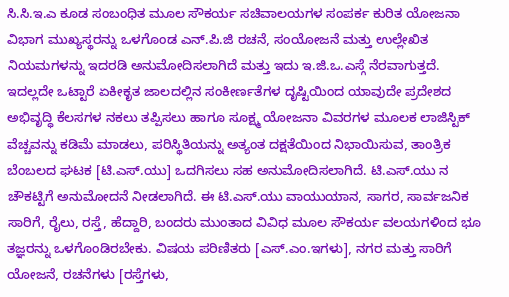ಸಿ.ಸಿ.ಇ.ಎ ಕೂಡ ಸಂಬಂಧಿತ ಮೂಲ ಸೌಕರ್ಯ ಸಚಿವಾಲಯಗಳ ಸಂಪರ್ಕ ಕುರಿತ ಯೋಜನಾ ವಿಭಾಗ ಮುಖ್ಯಸ್ಥರನ್ನು ಒಳಗೊಂಡ ಎನ್.ಪಿ.ಜಿ ರಚನೆ, ಸಂಯೋಜನೆ ಮತ್ತು ಉಲ್ಲೇಖಿತ ನಿಯಮಗಳನ್ನು ಇದರಡಿ ಅನುಮೋದಿಸಲಾಗಿದೆ ಮತ್ತು ಇದು ಇ.ಜಿ.ಒ.ಎಸ್ಗೆ ನೆರವಾಗುತ್ತದೆ.
ಇದಲ್ಲದೇ ಒಟ್ಟಾರೆ ಏಕೀಕೃತ ಜಾಲದಲ್ಲಿನ ಸಂಕೀರ್ಣತೆಗಳ ದೃಷ್ಟಿಯಿಂದ ಯಾವುದೇ ಪ್ರದೇಶದ ಅಭಿವೃದ್ಧಿ ಕೆಲಸಗಳ ನಕಲು ತಪ್ಪಿಸಲು ಹಾಗೂ ಸೂಕ್ಷ್ಮ ಯೋಜನಾ ವಿವರಗಳ ಮೂಲಕ ಲಾಜಿಸ್ಟಿಕ್ ವೆಚ್ಚವನ್ನು ಕಡಿಮೆ ಮಾಡಲು, ಪರಿಸ್ಥಿತಿಯನ್ನು ಅತ್ಯಂತ ದಕ್ಷತೆಯಿಂದ ನಿಭಾಯಿಸುವ, ತಾಂತ್ರಿಕ ಬೆಂಬಲದ ಘಟಕ [ಟಿ.ಎಸ್.ಯು] ಒದಗಿಸಲು ಸಹ ಅನುಮೋದಿಸಲಾಗಿದೆ. ಟಿ.ಎಸ್.ಯು ನ ಚೌಕಟ್ಟಿಗೆ ಅನುಮೋದನೆ ನೀಡಲಾಗಿದೆ. ಈ ಟಿ.ಎಸ್.ಯು ವಾಯುಯಾನ, ಸಾಗರ, ಸಾರ್ವಜನಿಕ ಸಾರಿಗೆ, ರೈಲು, ರಸ್ತೆ, ಹೆದ್ದಾರಿ, ಬಂದರು ಮುಂತಾದ ವಿವಿಧ ಮೂಲ ಸೌಕರ್ಯ ವಲಯಗಳಿಂದ ಭೂ ತಜ್ಞರನ್ನು ಒಳಗೊಂಡಿರಬೇಕು. ವಿಷಯ ಪರಿಣಿತರು [ಎಸ್.ಎಂ.ಇಗಳು], ನಗರ ಮತ್ತು ಸಾರಿಗೆ ಯೋಜನೆ, ರಚನೆಗಳು [ರಸ್ತೆಗಳು,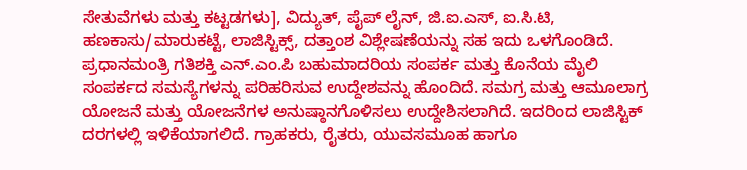ಸೇತುವೆಗಳು ಮತ್ತು ಕಟ್ಟಡಗಳು], ವಿದ್ಯುತ್, ಪೈಪ್ ಲೈನ್, ಜಿ.ಐ.ಎಸ್, ಐ.ಸಿ.ಟಿ, ಹಣಕಾಸು/ಮಾರುಕಟ್ಟೆ, ಲಾಜಿಸ್ಟಿಕ್ಸ್, ದತ್ತಾಂಶ ವಿಶ್ಲೇಷಣೆಯನ್ನು ಸಹ ಇದು ಒಳಗೊಂಡಿದೆ.
ಪ್ರಧಾನಮಂತ್ರಿ ಗತಿಶಕ್ತಿ ಎನ್.ಎಂ.ಪಿ ಬಹುಮಾದರಿಯ ಸಂಪರ್ಕ ಮತ್ತು ಕೊನೆಯ ಮೈಲಿ ಸಂಪರ್ಕದ ಸಮಸ್ಯೆಗಳನ್ನು ಪರಿಹರಿಸುವ ಉದ್ದೇಶವನ್ನು ಹೊಂದಿದೆ. ಸಮಗ್ರ ಮತ್ತು ಆಮೂಲಾಗ್ರ ಯೋಜನೆ ಮತ್ತು ಯೋಜನೆಗಳ ಅನುಷ್ಠಾನಗೊಳಿಸಲು ಉದ್ದೇಶಿಸಲಾಗಿದೆ. ಇದರಿಂದ ಲಾಜಿಸ್ಟಿಕ್ ದರಗಳಲ್ಲಿ ಇಳಿಕೆಯಾಗಲಿದೆ. ಗ್ರಾಹಕರು, ರೈತರು, ಯುವಸಮೂಹ ಹಾಗೂ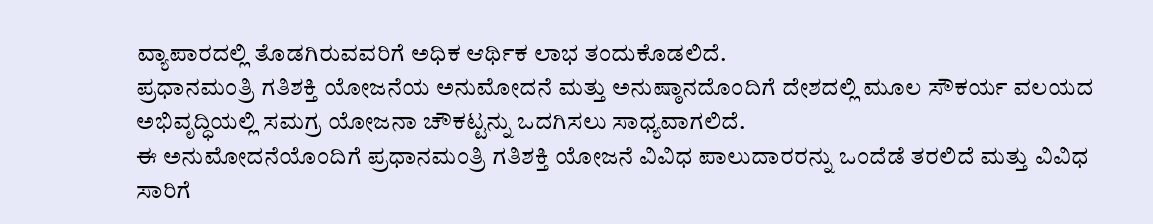ವ್ಯಾಪಾರದಲ್ಲಿ ತೊಡಗಿರುವವರಿಗೆ ಅಧಿಕ ಆರ್ಥಿಕ ಲಾಭ ತಂದುಕೊಡಲಿದೆ.
ಪ್ರಧಾನಮಂತ್ರಿ ಗತಿಶಕ್ತಿ ಯೋಜನೆಯ ಅನುಮೋದನೆ ಮತ್ತು ಅನುಷ್ಠಾನದೊಂದಿಗೆ ದೇಶದಲ್ಲಿ ಮೂಲ ಸೌಕರ್ಯ ವಲಯದ ಅಭಿವೃದ್ಧಿಯಲ್ಲಿ ಸಮಗ್ರ ಯೋಜನಾ ಚೌಕಟ್ಟನ್ನು ಒದಗಿಸಲು ಸಾಧ್ಯವಾಗಲಿದೆ.
ಈ ಅನುಮೋದನೆಯೊಂದಿಗೆ ಪ್ರಧಾನಮಂತ್ರಿ ಗತಿಶಕ್ತಿ ಯೋಜನೆ ವಿವಿಧ ಪಾಲುದಾರರನ್ನು ಒಂದೆಡೆ ತರಲಿದೆ ಮತ್ತು ವಿವಿಧ ಸಾರಿಗೆ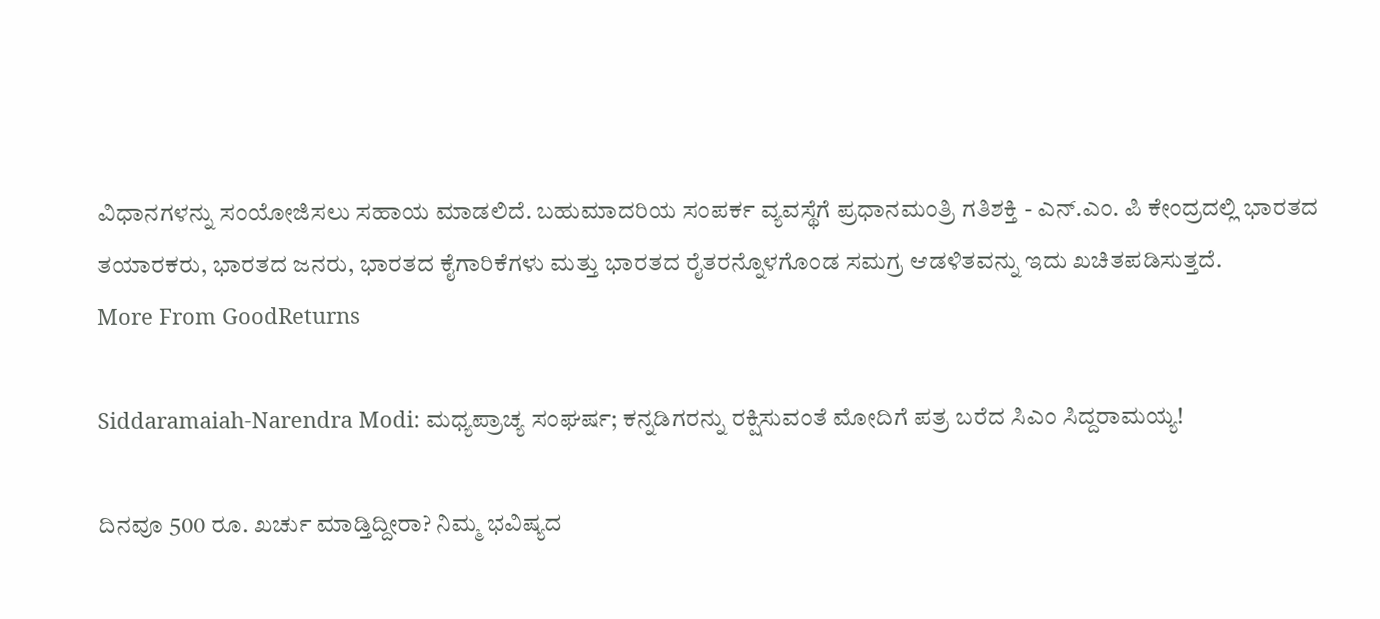ವಿಧಾನಗಳನ್ನು ಸಂಯೋಜಿಸಲು ಸಹಾಯ ಮಾಡಲಿದೆ. ಬಹುಮಾದರಿಯ ಸಂಪರ್ಕ ವ್ಯವಸ್ಥೆಗೆ ಪ್ರಧಾನಮಂತ್ರಿ ಗತಿಶಕ್ತಿ - ಎನ್.ಎಂ. ಪಿ ಕೇಂದ್ರದಲ್ಲಿ ಭಾರತದ ತಯಾರಕರು, ಭಾರತದ ಜನರು, ಭಾರತದ ಕೈಗಾರಿಕೆಗಳು ಮತ್ತು ಭಾರತದ ರೈತರನ್ನೊಳಗೊಂಡ ಸಮಗ್ರ ಆಡಳಿತವನ್ನು ಇದು ಖಚಿತಪಡಿಸುತ್ತದೆ.
More From GoodReturns

Siddaramaiah-Narendra Modi: ಮಧ್ಯಪ್ರಾಚ್ಯ ಸಂಘರ್ಷ; ಕನ್ನಡಿಗರನ್ನು ರಕ್ಷಿಸುವಂತೆ ಮೋದಿಗೆ ಪತ್ರ ಬರೆದ ಸಿಎಂ ಸಿದ್ದರಾಮಯ್ಯ!

ದಿನವೂ 500 ರೂ. ಖರ್ಚು ಮಾಡ್ತಿದ್ದೀರಾ? ನಿಮ್ಮ ಭವಿಷ್ಯದ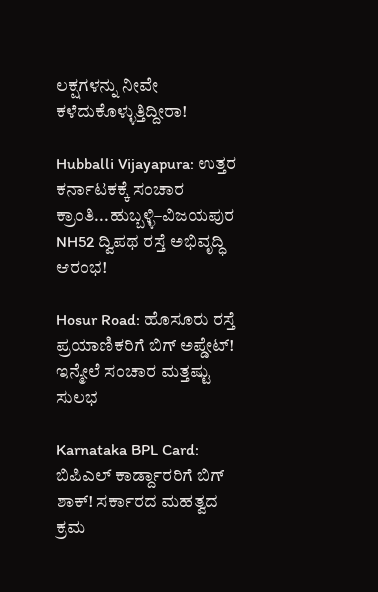ಲಕ್ಷಗಳನ್ನು ನೀವೇ ಕಳೆದುಕೊಳ್ಳುತ್ತಿದ್ದೀರಾ!

Hubballi Vijayapura: ಉತ್ತರ ಕರ್ನಾಟಕಕ್ಕೆ ಸಂಚಾರ ಕ್ರಾಂತಿ...ಹುಬ್ಬಳ್ಳಿ–ವಿಜಯಪುರ NH52 ದ್ವಿಪಥ ರಸ್ತೆ ಅಭಿವೃದ್ಧಿ ಆರಂಭ!

Hosur Road: ಹೊಸೂರು ರಸ್ತೆ ಪ್ರಯಾಣಿಕರಿಗೆ ಬಿಗ್ ಅಪ್ಡೇಟ್! ಇನ್ಮೇಲೆ ಸಂಚಾರ ಮತ್ತಷ್ಟು ಸುಲಭ

Karnataka BPL Card: ಬಿಪಿಎಲ್ ಕಾರ್ಡ್ದಾರರಿಗೆ ಬಿಗ್ ಶಾಕ್! ಸರ್ಕಾರದ ಮಹತ್ವದ ಕ್ರಮ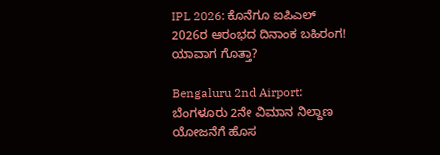IPL 2026: ಕೊನೆಗೂ ಐಪಿಎಲ್ 2026ರ ಆರಂಭದ ದಿನಾಂಕ ಬಹಿರಂಗ! ಯಾವಾಗ ಗೊತ್ತಾ?

Bengaluru 2nd Airport: ಬೆಂಗಳೂರು 2ನೇ ವಿಮಾನ ನಿಲ್ದಾಣ ಯೋಜನೆಗೆ ಹೊಸ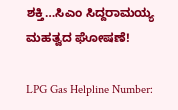ಶಕ್ತಿ…ಸಿಎಂ ಸಿದ್ದರಾಮಯ್ಯ ಮಹತ್ವದ ಘೋಷಣೆ!

LPG Gas Helpline Number: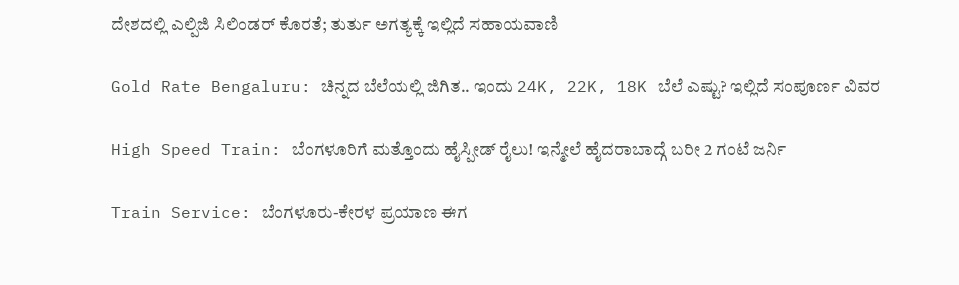ದೇಶದಲ್ಲಿ ಎಲ್ಪಿಜಿ ಸಿಲಿಂಡರ್ ಕೊರತೆ; ತುರ್ತು ಅಗತ್ಯಕ್ಕೆ ಇಲ್ಲಿದೆ ಸಹಾಯವಾಣಿ

Gold Rate Bengaluru: ಚಿನ್ನದ ಬೆಲೆಯಲ್ಲಿ ಜಿಗಿತ.. ಇಂದು 24K, 22K, 18K ಬೆಲೆ ಎಷ್ಟು? ಇಲ್ಲಿದೆ ಸಂಪೂರ್ಣ ವಿವರ

High Speed Train: ಬೆಂಗಳೂರಿಗೆ ಮತ್ತೊಂದು ಹೈಸ್ಪೀಡ್ ರೈಲು! ಇನ್ಮೇಲೆ ಹೈದರಾಬಾದ್ಗೆ ಬರೀ 2 ಗಂಟೆ ಜರ್ನಿ

Train Service: ಬೆಂಗಳೂರು-ಕೇರಳ ಪ್ರಯಾಣ ಈಗ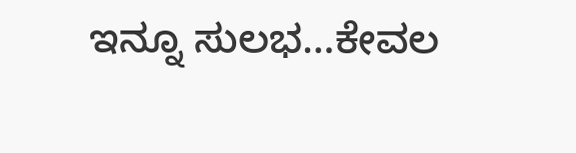ಇನ್ನೂ ಸುಲಭ…ಕೇವಲ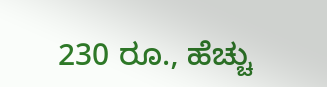230 ರೂ., ಹೆಚ್ಚು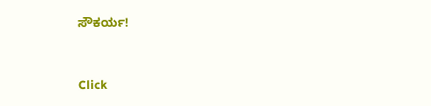ಸೌಕರ್ಯ!



Click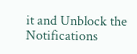it and Unblock the Notifications